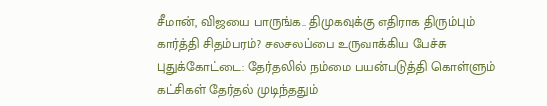சீமான், விஜயை பாருங்க.. திமுகவுக்கு எதிராக திரும்பும் கார்த்தி சிதம்பரம்? சலசலப்பை உருவாக்கிய பேச்சு
புதுக்கோட்டை: தேர்தலில் நம்மை பயன்படுத்தி கொள்ளும் கட்சிகள் தேர்தல் முடிந்ததும்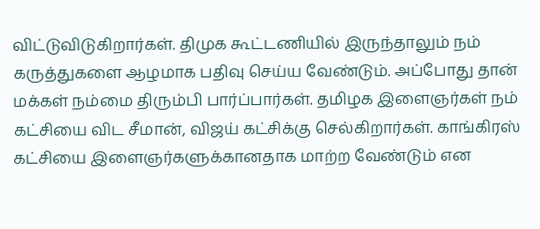விட்டுவிடுகிறார்கள். திமுக கூட்டணியில் இருந்தாலும் நம் கருத்துகளை ஆழமாக பதிவு செய்ய வேண்டும். அப்போது தான் மக்கள் நம்மை திரும்பி பார்ப்பார்கள். தமிழக இளைஞர்கள் நம் கட்சியை விட சீமான், விஜய் கட்சிக்கு செல்கிறார்கள். காங்கிரஸ் கட்சியை இளைஞர்களுக்கானதாக மாற்ற வேண்டும் என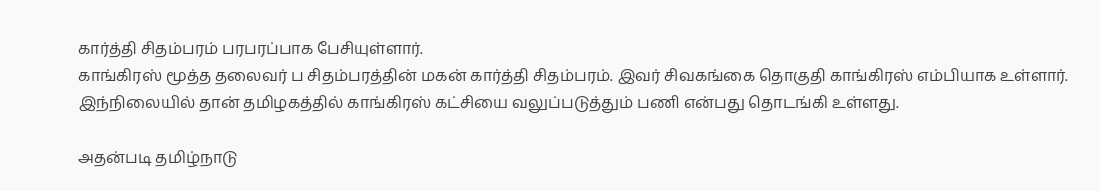கார்த்தி சிதம்பரம் பரபரப்பாக பேசியுள்ளார்.
காங்கிரஸ் மூத்த தலைவர் ப சிதம்பரத்தின் மகன் கார்த்தி சிதம்பரம். இவர் சிவகங்கை தொகுதி காங்கிரஸ் எம்பியாக உள்ளார். இந்நிலையில் தான் தமிழகத்தில் காங்கிரஸ் கட்சியை வலுப்படுத்தும் பணி என்பது தொடங்கி உள்ளது.

அதன்படி தமிழ்நாடு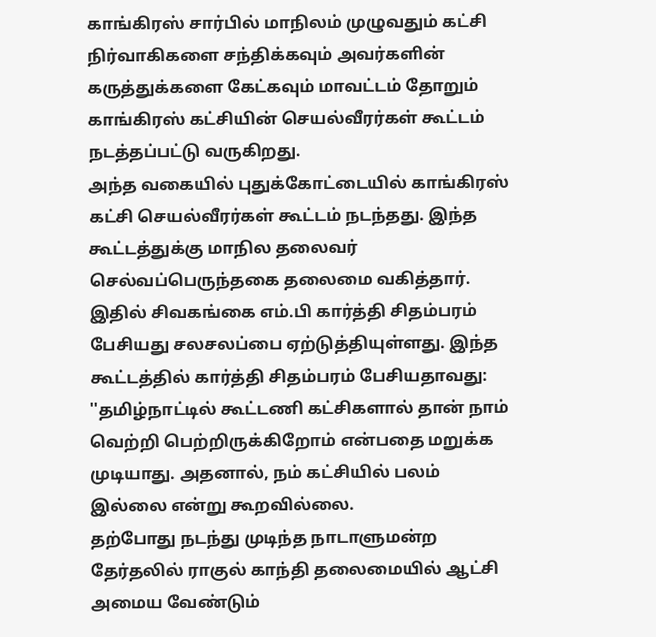காங்கிரஸ் சார்பில் மாநிலம் முழுவதும் கட்சி நிர்வாகிகளை சந்திக்கவும் அவர்களின் கருத்துக்களை கேட்கவும் மாவட்டம் தோறும் காங்கிரஸ் கட்சியின் செயல்வீரர்கள் கூட்டம் நடத்தப்பட்டு வருகிறது.
அந்த வகையில் புதுக்கோட்டையில் காங்கிரஸ் கட்சி செயல்வீரர்கள் கூட்டம் நடந்தது. இந்த கூட்டத்துக்கு மாநில தலைவர் செல்வப்பெருந்தகை தலைமை வகித்தார். இதில் சிவகங்கை எம்.பி கார்த்தி சிதம்பரம் பேசியது சலசலப்பை ஏற்டுத்தியுள்ளது. இந்த கூட்டத்தில் கார்த்தி சிதம்பரம் பேசியதாவது: ''தமிழ்நாட்டில் கூட்டணி கட்சிகளால் தான் நாம் வெற்றி பெற்றிருக்கிறோம் என்பதை மறுக்க முடியாது. அதனால், நம் கட்சியில் பலம் இல்லை என்று கூறவில்லை.
தற்போது நடந்து முடிந்த நாடாளுமன்ற தேர்தலில் ராகுல் காந்தி தலைமையில் ஆட்சி அமைய வேண்டும்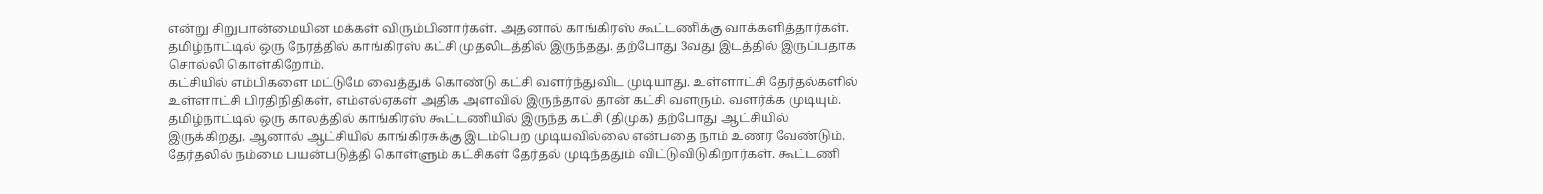என்று சிறுபான்மையின மக்கள் விரும்பினார்கள். அதனால் காங்கிரஸ் கூட்டணிக்கு வாக்களித்தார்கள். தமிழ்நாட்டில் ஒரு நேரத்தில் காங்கிரஸ் கட்சி முதலிடத்தில் இருந்தது. தற்போது 3வது இடத்தில் இருப்பதாக சொல்லி கொள்கிறோம்.
கட்சியில் எம்பிகளை மட்டுமே வைத்துக் கொண்டு கட்சி வளர்ந்துவிட முடியாது. உள்ளாட்சி தேர்தல்களில் உள்ளாட்சி பிரதிநிதிகள், எம்எல்ஏகள் அதிக அளவில் இருந்தால் தான் கட்சி வளரும். வளர்க்க முடியும். தமிழ்நாட்டில் ஒரு காலத்தில் காங்கிரஸ் கூட்டணியில் இருந்த கட்சி (திமுக) தற்போது ஆட்சியில் இருக்கிறது. ஆனால் ஆட்சியில் காங்கிரசுக்கு இடம்பெற முடியவில்லை என்பதை நாம் உணர வேண்டும்.
தேர்தலில் நம்மை பயன்படுத்தி கொள்ளும் கட்சிகள் தேர்தல் முடிந்ததும் விட்டுவிடுகிறார்கள். கூட்டணி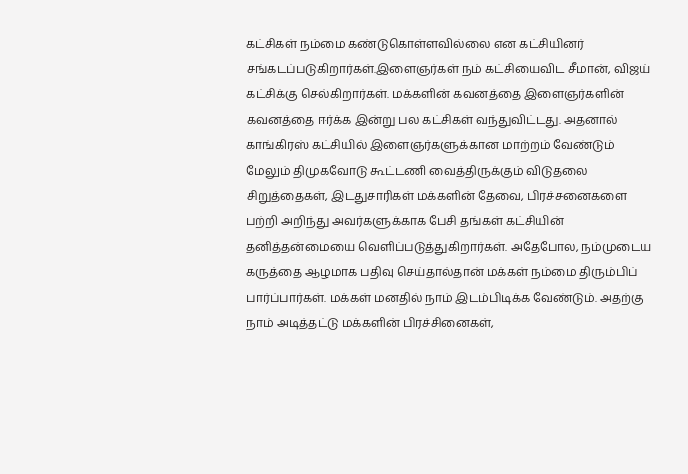கட்சிகள் நம்மை கண்டுகொள்ளவில்லை என கட்சியினர் சங்கடப்படுகிறார்கள்.இளைஞர்கள் நம் கட்சியைவிட சீமான், விஜய் கட்சிக்கு செல்கிறார்கள். மக்களின் கவனத்தை இளைஞர்களின் கவனத்தை ஈர்க்க இன்று பல கட்சிகள் வந்துவிட்டது. அதனால் காங்கிரஸ் கட்சியில் இளைஞர்களுக்கான மாற்றம் வேண்டும்
மேலும் திமுகவோடு கூட்டணி வைத்திருக்கும் விடுதலை சிறுத்தைகள், இடதுசாரிகள் மக்களின் தேவை, பிரச்சனைகளை பற்றி அறிந்து அவர்களுக்காக பேசி தங்கள் கட்சியின் தனித்தன்மையை வெளிப்படுத்துகிறார்கள். அதேபோல, நம்முடைய கருத்தை ஆழமாக பதிவு செய்தால்தான் மக்கள் நம்மை திரும்பிப் பார்ப்பார்கள். மக்கள் மனதில் நாம் இடம்பிடிக்க வேண்டும். அதற்கு நாம் அடித்தட்டு மக்களின் பிரச்சினைகள்,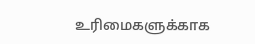உரிமைகளுக்காக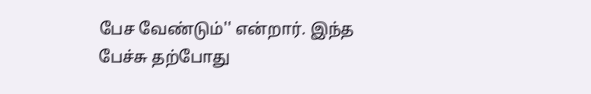பேச வேண்டும்'' என்றார். இந்த பேச்சு தற்போது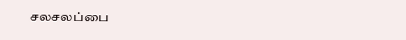சலசலப்பை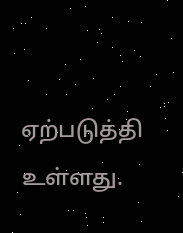ஏற்படுத்தி உள்ளது.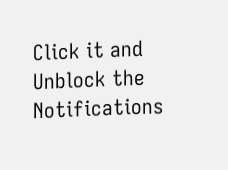Click it and Unblock the Notifications